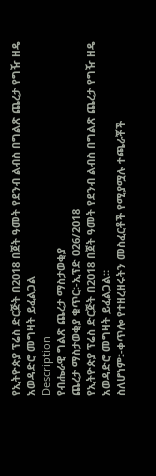የኢትዮጵያ ፕሬስ ድርጅት በ2018 በጀት ዓመት የደንብ ልብስ በግልጽ ጨረታ የግዥ ዘዴ አወዳድሮ መግዛት ይፈልጋል
Description
የብሔራዊ ግልጽ ጨረታ ማስታወቂያ
ጨረታ ማስታወቂያ ቁጥር፡-ኢፕድ 026/2018
የኢትዮጵያ ፕሬስ ድርጅት በ2018 በጀት ዓመት የደንብ ልብስ በግልጽ ጨረታ የግዥ ዘዴ አወዳድሮ መግዛት ይፈልጋል።
ስለሆነም፡-ቀጥሎ የተዘረዘሩትን መስፈርቶች የሚያሟሉ ተጫራቾች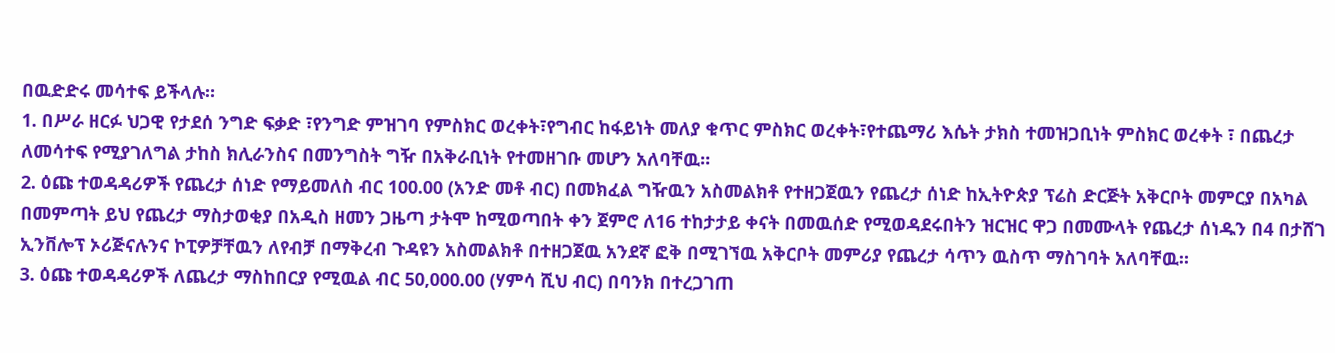በዉድድሩ መሳተፍ ይችላሉ።
1. በሥራ ዘርፉ ህጋዊ የታደሰ ንግድ ፍቃድ ፣የንግድ ምዝገባ የምስክር ወረቀት፣የግብር ከፋይነት መለያ ቁጥር ምስክር ወረቀት፣የተጨማሪ እሴት ታክስ ተመዝጋቢነት ምስክር ወረቀት ፣ በጨረታ ለመሳተፍ የሚያገለግል ታከስ ክሊራንስና በመንግስት ግዥ በአቅራቢነት የተመዘገቡ መሆን አለባቸዉ።
2. ዕጩ ተወዳዳሪዎች የጨረታ ሰነድ የማይመለስ ብር 100.00 (አንድ መቶ ብር) በመክፈል ግዥዉን አስመልክቶ የተዘጋጀዉን የጨረታ ሰነድ ከኢትዮጵያ ፕሬስ ድርጅት አቅርቦት መምርያ በአካል በመምጣት ይህ የጨረታ ማስታወቂያ በአዲስ ዘመን ጋዜጣ ታትሞ ከሚወጣበት ቀን ጀምሮ ለ16 ተከታታይ ቀናት በመዉሰድ የሚወዳደሩበትን ዝርዝር ዋጋ በመሙላት የጨረታ ሰነዱን በ4 በታሸገ ኢንቨሎፕ ኦሪጅናሉንና ኮፒዎቻቸዉን ለየብቻ በማቅረብ ጉዳዩን አስመልክቶ በተዘጋጀዉ አንደኛ ፎቅ በሚገኘዉ አቅርቦት መምሪያ የጨረታ ሳጥን ዉስጥ ማስገባት አለባቸዉ።
3. ዕጩ ተወዳዳሪዎች ለጨረታ ማስከበርያ የሚዉል ብር 50,000.00 (ሃምሳ ሺህ ብር) በባንክ በተረጋገጠ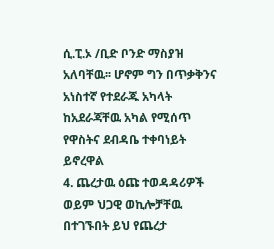ሲ.ፒ.ኦ /ቢድ ቦንድ ማስያዝ አለባቸዉ፡፡ ሆኖም ግን በጥቃቅንና አነስተኛ የተደራጁ አካላት ከአደራጃቸዉ አካል የሚሰጥ የዋስትና ደብዳቤ ተቀባነይት ይኖረዋል
4. ጨረታዉ ዕጩ ተወዳዳሪዎች ወይም ህጋዊ ወኪሎቻቸዉ በተገኙበት ይህ የጨረታ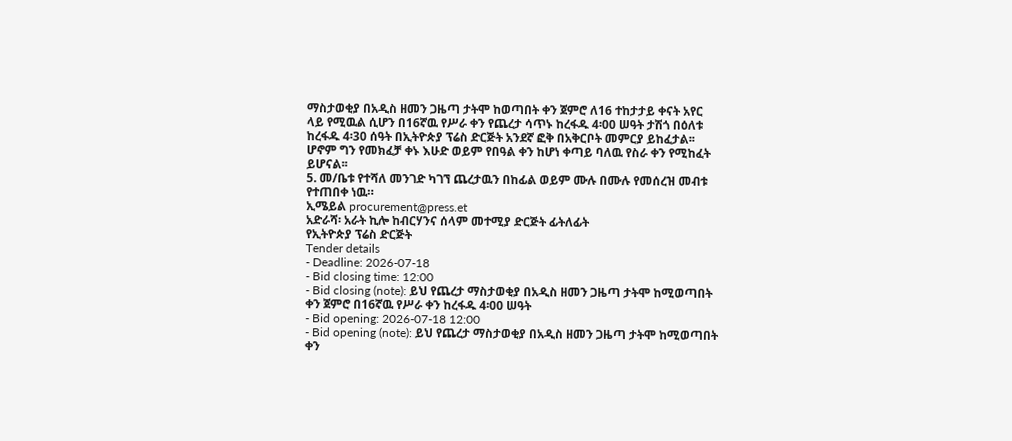ማስታወቂያ በአዲስ ዘመን ጋዜጣ ታትሞ ከወጣበት ቀን ጀምሮ ለ16 ተከታታይ ቀናት አየር ላይ የሚዉል ሲሆን በ16ኛዉ የሥራ ቀን የጨረታ ሳጥኑ ከረፋዱ 4፡00 ሠዓት ታሽጎ በዕለቱ ከረፋዱ 4፡30 ሰዓት በኢትዮጵያ ፕሬስ ድርጅት አንደኛ ፎቅ በአቅርቦት መምርያ ይከፈታል፡፡ ሆኖም ግን የመክፈቻ ቀኑ እሁድ ወይም የበዓል ቀን ከሆነ ቀጣይ ባለዉ የስራ ቀን የሚከፈት ይሆናል፡፡
5. መ/ቤቱ የተሻለ መንገድ ካገኘ ጨረታዉን በከፊል ወይም ሙሉ በሙሉ የመሰረዝ መብቱ የተጠበቀ ነዉ።
ኢሜይል procurement@press.et
አድራሻ፡ አራት ኪሎ ከብርሃንና ሰላም መተሚያ ድርጅት ፊትለፊት
የኢትዮጵያ ፕሬስ ድርጅት
Tender details
- Deadline: 2026-07-18
- Bid closing time: 12:00
- Bid closing (note): ይህ የጨረታ ማስታወቂያ በአዲስ ዘመን ጋዜጣ ታትሞ ከሚወጣበት ቀን ጀምሮ በ16ኛዉ የሥራ ቀን ከረፋዱ 4፡00 ሠዓት
- Bid opening: 2026-07-18 12:00
- Bid opening (note): ይህ የጨረታ ማስታወቂያ በአዲስ ዘመን ጋዜጣ ታትሞ ከሚወጣበት ቀን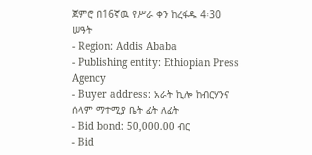ጀምሮ በ16ኛዉ የሥራ ቀን ከረፋዱ 4፡30 ሠዓት
- Region: Addis Ababa
- Publishing entity: Ethiopian Press Agency
- Buyer address: አራት ኪሎ ከብርሃንና ሰላም ማተሚያ ቤት ፊት ለፊት
- Bid bond: 50,000.00 ብር
- Bid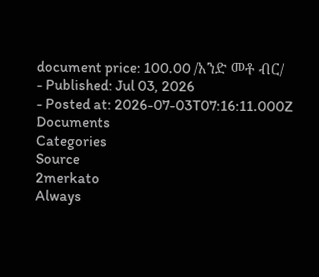document price: 100.00 /አንድ መቶ ብር/
- Published: Jul 03, 2026
- Posted at: 2026-07-03T07:16:11.000Z
Documents
Categories
Source
2merkato
Always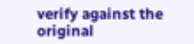verify against the original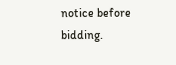notice before bidding.